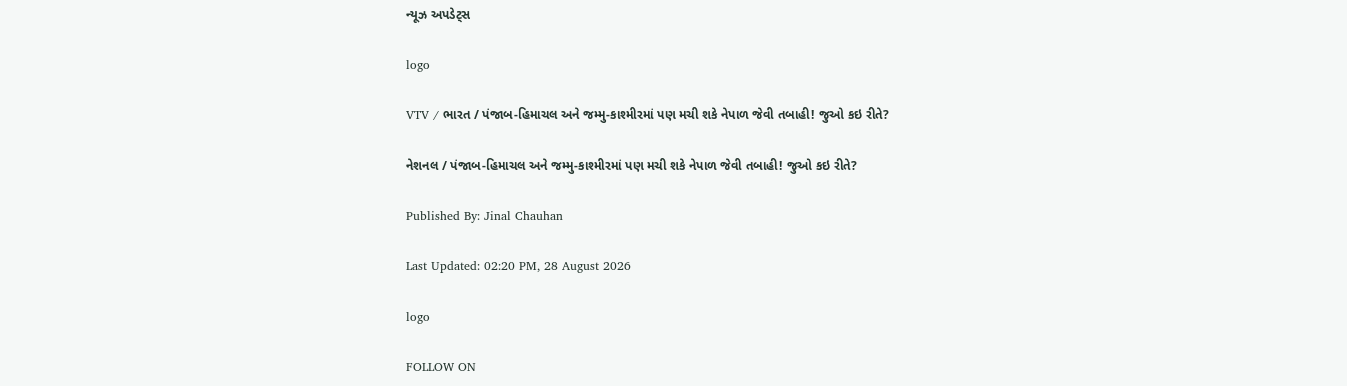ન્યૂઝ અપડેટ્સ

logo

VTV / ભારત / પંજાબ-હિમાચલ અને જમ્મુ-કાશ્મીરમાં પણ મચી શકે નેપાળ જેવી તબાહી! જુઓ કઇ રીતે?

નેશનલ / પંજાબ-હિમાચલ અને જમ્મુ-કાશ્મીરમાં પણ મચી શકે નેપાળ જેવી તબાહી! જુઓ કઇ રીતે?

Published By: Jinal Chauhan

Last Updated: 02:20 PM, 28 August 2026

logo

FOLLOW ON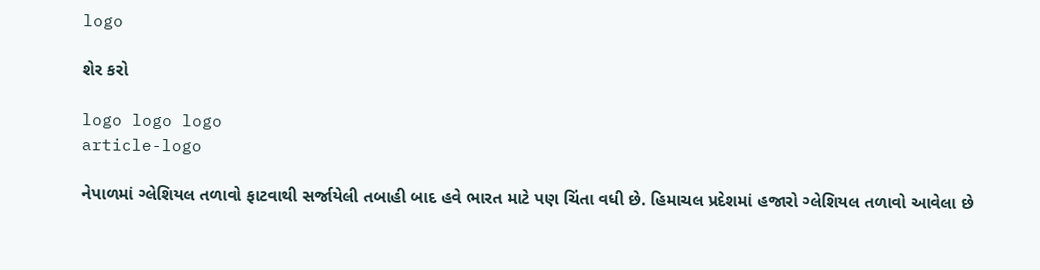logo

શેર કરો

logo logo logo
article-logo

નેપાળમાં ગ્લેશિયલ તળાવો ફાટવાથી સર્જાયેલી તબાહી બાદ હવે ભારત માટે પણ ચિંતા વધી છે. હિમાચલ પ્રદેશમાં હજારો ગ્લેશિયલ તળાવો આવેલા છે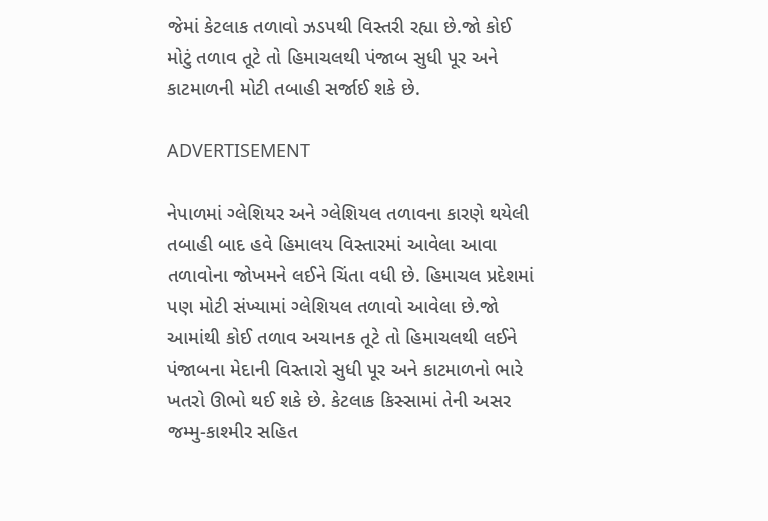જેમાં કેટલાક તળાવો ઝડપથી વિસ્તરી રહ્યા છે.જો કોઈ મોટું તળાવ તૂટે તો હિમાચલથી પંજાબ સુધી પૂર અને કાટમાળની મોટી તબાહી સર્જાઈ શકે છે.

ADVERTISEMENT

નેપાળમાં ગ્લેશિયર અને ગ્લેશિયલ તળાવના કારણે થયેલી તબાહી બાદ હવે હિમાલય વિસ્તારમાં આવેલા આવા તળાવોના જોખમને લઈને ચિંતા વધી છે. હિમાચલ પ્રદેશમાં પણ મોટી સંખ્યામાં ગ્લેશિયલ તળાવો આવેલા છે.જો આમાંથી કોઈ તળાવ અચાનક તૂટે તો હિમાચલથી લઈને પંજાબના મેદાની વિસ્તારો સુધી પૂર અને કાટમાળનો ભારે ખતરો ઊભો થઈ શકે છે. કેટલાક કિસ્સામાં તેની અસર જમ્મુ-કાશ્મીર સહિત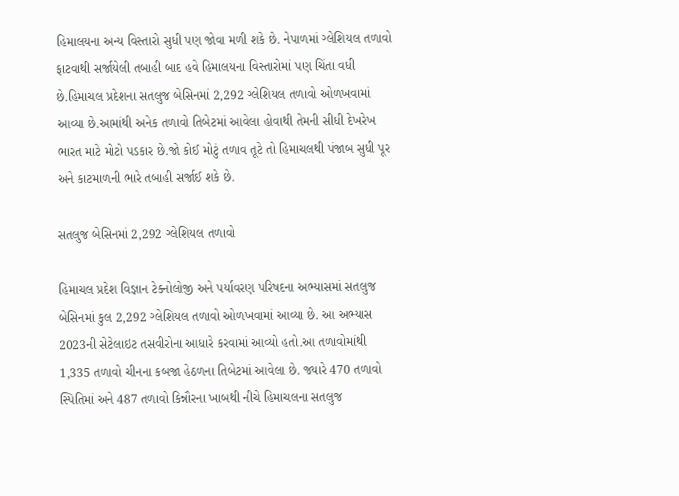હિમાલયના અન્ય વિસ્તારો સુધી પણ જોવા મળી શકે છે. નેપાળમાં ગ્લેશિયલ તળાવો ફાટવાથી સર્જાયેલી તબાહી બાદ હવે હિમાલયના વિસ્તારોમાં પણ ચિંતા વધી છે.હિમાચલ પ્રદેશના સતલુજ બેસિનમાં 2,292 ગ્લેશિયલ તળાવો ઓળખવામાં આવ્યા છે.આમાંથી અનેક તળાવો તિબેટમાં આવેલા હોવાથી તેમની સીધી દેખરેખ ભારત માટે મોટો પડકાર છે.જો કોઈ મોટું તળાવ તૂટે તો હિમાચલથી પંજાબ સુધી પૂર અને કાટમાળની ભારે તબાહી સર્જાઈ શકે છે.

સતલુજ બેસિનમાં 2,292 ગ્લેશિયલ તળાવો

હિમાચલ પ્રદેશ વિજ્ઞાન ટેક્નોલોજી અને પર્યાવરણ પરિષદના અભ્યાસમાં સતલુજ બેસિનમાં કુલ 2,292 ગ્લેશિયલ તળાવો ઓળખવામાં આવ્યા છે. આ અભ્યાસ 2023ની સેટેલાઇટ તસવીરોના આધારે કરવામાં આવ્યો હતો.આ તળાવોમાંથી 1,335 તળાવો ચીનના કબજા હેઠળના તિબેટમાં આવેલા છે. જ્યારે 470 તળાવો સ્પિતિમાં અને 487 તળાવો કિન્નૌરના ખાબથી નીચે હિમાચલના સતલુજ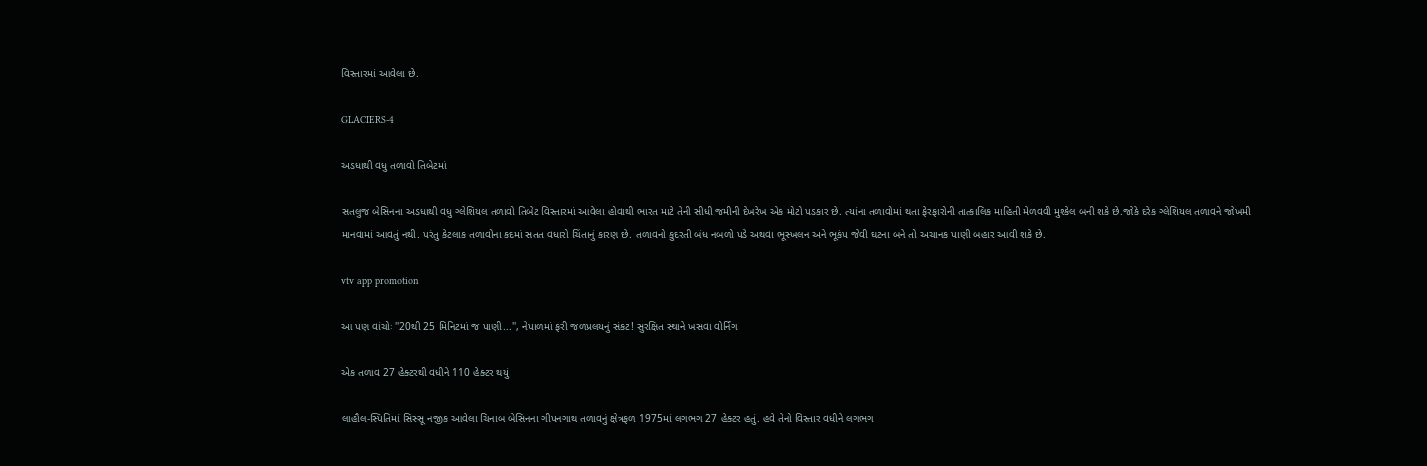વિસ્તારમાં આવેલા છે.

GLACIERS-4

અડધાથી વધુ તળાવો તિબેટમાં

સતલુજ બેસિનના અડધાથી વધુ ગ્લેશિયલ તળાવો તિબેટ વિસ્તારમાં આવેલા હોવાથી ભારત માટે તેની સીધી જમીની દેખરેખ એક મોટો પડકાર છે. ત્યાંના તળાવોમાં થતા ફેરફારોની તાત્કાલિક માહિતી મેળવવી મુશ્કેલ બની શકે છે.જોકે દરેક ગ્લેશિયલ તળાવને જોખમી માનવામાં આવતું નથી. પરંતુ કેટલાક તળાવોના કદમાં સતત વધારો ચિંતાનું કારણ છે. તળાવનો કુદરતી બંધ નબળો પડે અથવા ભૂસ્ખલન અને ભૂકંપ જેવી ઘટના બને તો અચાનક પાણી બહાર આવી શકે છે.

vtv app promotion

આ પણ વાંચોઃ ''20થી 25 મિનિટમાં જ પાણી...'', નેપાળમાં ફરી જળપ્રલયનું સંકટ! સુરક્ષિત સ્થાને ખસવા વોર્નિંગ

એક તળાવ 27 હેક્ટરથી વધીને 110 હેક્ટર થયું

લાહૌલ-સ્પિતિમાં સિસ્સૂ નજીક આવેલા ચિનાબ બેસિનના ગીપનગાથ તળાવનું ક્ષેત્રફળ 1975માં લગભગ 27 હેક્ટર હતું. હવે તેનો વિસ્તાર વધીને લગભગ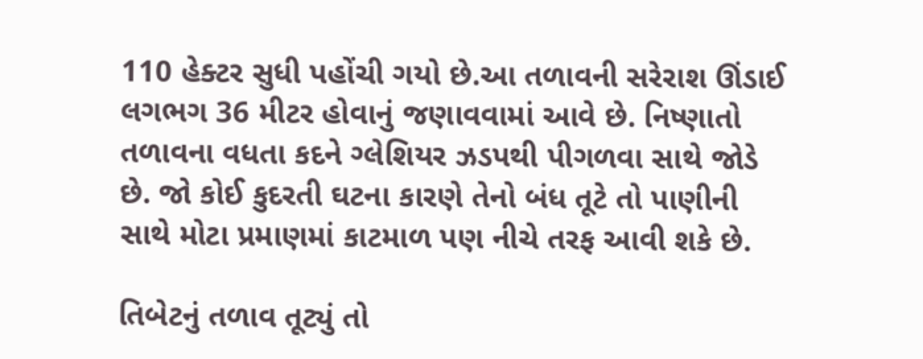110 હેક્ટર સુધી પહોંચી ગયો છે.આ તળાવની સરેરાશ ઊંડાઈ લગભગ 36 મીટર હોવાનું જણાવવામાં આવે છે. નિષ્ણાતો તળાવના વધતા કદને ગ્લેશિયર ઝડપથી પીગળવા સાથે જોડે છે. જો કોઈ કુદરતી ઘટના કારણે તેનો બંધ તૂટે તો પાણીની સાથે મોટા પ્રમાણમાં કાટમાળ પણ નીચે તરફ આવી શકે છે.

તિબેટનું તળાવ તૂટ્યું તો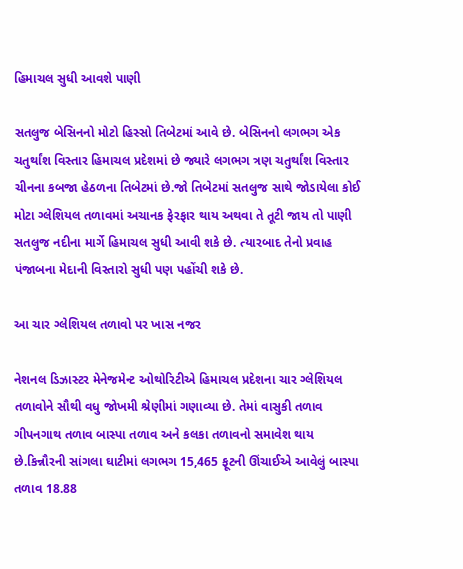હિમાચલ સુધી આવશે પાણી

સતલુજ બેસિનનો મોટો હિસ્સો તિબેટમાં આવે છે. બેસિનનો લગભગ એક ચતુર્થાંશ વિસ્તાર હિમાચલ પ્રદેશમાં છે જ્યારે લગભગ ત્રણ ચતુર્થાંશ વિસ્તાર ચીનના કબજા હેઠળના તિબેટમાં છે.જો તિબેટમાં સતલુજ સાથે જોડાયેલા કોઈ મોટા ગ્લેશિયલ તળાવમાં અચાનક ફેરફાર થાય અથવા તે તૂટી જાય તો પાણી સતલુજ નદીના માર્ગે હિમાચલ સુધી આવી શકે છે. ત્યારબાદ તેનો પ્રવાહ પંજાબના મેદાની વિસ્તારો સુધી પણ પહોંચી શકે છે.

આ ચાર ગ્લેશિયલ તળાવો પર ખાસ નજર

નેશનલ ડિઝાસ્ટર મેનેજમેન્ટ ઓથોરિટીએ હિમાચલ પ્રદેશના ચાર ગ્લેશિયલ તળાવોને સૌથી વધુ જોખમી શ્રેણીમાં ગણાવ્યા છે. તેમાં વાસુકી તળાવ ગીપનગાથ તળાવ બાસ્પા તળાવ અને કલકા તળાવનો સમાવેશ થાય છે.કિન્નૌરની સાંગલા ઘાટીમાં લગભગ 15,465 ફૂટની ઊંચાઈએ આવેલું બાસ્પા તળાવ 18.88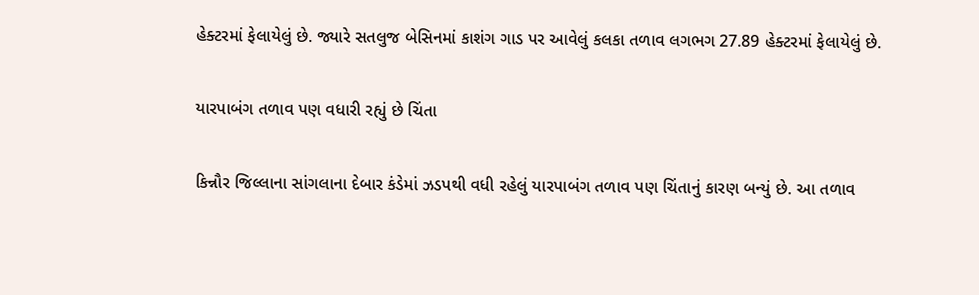હેક્ટરમાં ફેલાયેલું છે. જ્યારે સતલુજ બેસિનમાં કાશંગ ગાડ પર આવેલું કલકા તળાવ લગભગ 27.89 હેક્ટરમાં ફેલાયેલું છે.

યારપાબંગ તળાવ પણ વધારી રહ્યું છે ચિંતા

કિન્નૌર જિલ્લાના સાંગલાના દેબાર કંડેમાં ઝડપથી વધી રહેલું યારપાબંગ તળાવ પણ ચિંતાનું કારણ બન્યું છે. આ તળાવ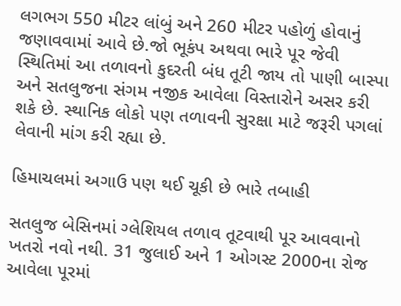લગભગ 550 મીટર લાંબું અને 260 મીટર પહોળું હોવાનું જણાવવામાં આવે છે.જો ભૂકંપ અથવા ભારે પૂર જેવી સ્થિતિમાં આ તળાવનો કુદરતી બંધ તૂટી જાય તો પાણી બાસ્પા અને સતલુજના સંગમ નજીક આવેલા વિસ્તારોને અસર કરી શકે છે. સ્થાનિક લોકો પણ તળાવની સુરક્ષા માટે જરૂરી પગલાં લેવાની માંગ કરી રહ્યા છે.

હિમાચલમાં અગાઉ પણ થઈ ચૂકી છે ભારે તબાહી

સતલુજ બેસિનમાં ગ્લેશિયલ તળાવ તૂટવાથી પૂર આવવાનો ખતરો નવો નથી. 31 જુલાઈ અને 1 ઓગસ્ટ 2000ના રોજ આવેલા પૂરમાં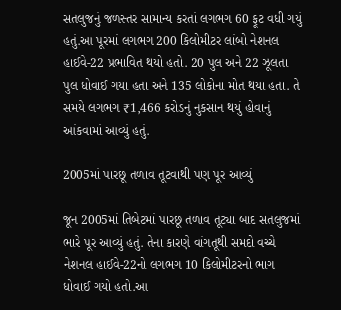સતલુજનું જળસ્તર સામાન્ય કરતાં લગભગ 60 ફૂટ વધી ગયું હતું.આ પૂરમાં લગભગ 200 કિલોમીટર લાંબો નેશનલ હાઈવે-22 પ્રભાવિત થયો હતો. 20 પુલ અને 22 ઝૂલતા પુલ ધોવાઈ ગયા હતા અને 135 લોકોના મોત થયા હતા. તે સમયે લગભગ ₹1,466 કરોડનું નુકસાન થયું હોવાનું આંકવામાં આવ્યું હતું.

2005માં પારછૂ તળાવ તૂટવાથી પણ પૂર આવ્યું

જૂન 2005માં તિબેટમાં પારછૂ તળાવ તૂટ્યા બાદ સતલુજમાં ભારે પૂર આવ્યું હતું. તેના કારણે વાંગતૂથી સમદો વચ્ચે નેશનલ હાઈવે-22નો લગભગ 10 કિલોમીટરનો ભાગ ધોવાઈ ગયો હતો.આ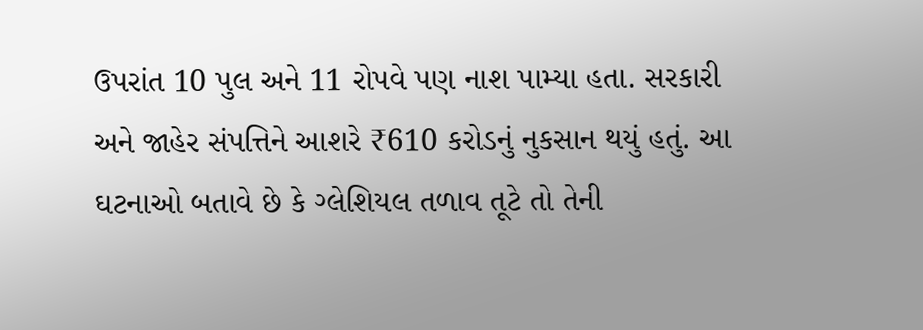ઉપરાંત 10 પુલ અને 11 રોપવે પણ નાશ પામ્યા હતા. સરકારી અને જાહેર સંપત્તિને આશરે ₹610 કરોડનું નુકસાન થયું હતું. આ ઘટનાઓ બતાવે છે કે ગ્લેશિયલ તળાવ તૂટે તો તેની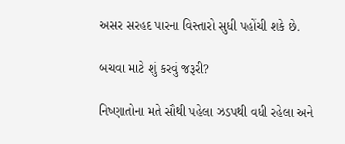અસર સરહદ પારના વિસ્તારો સુધી પહોંચી શકે છે.

બચવા માટે શું કરવું જરૂરી?

નિષ્ણાતોના મતે સૌથી પહેલા ઝડપથી વધી રહેલા અને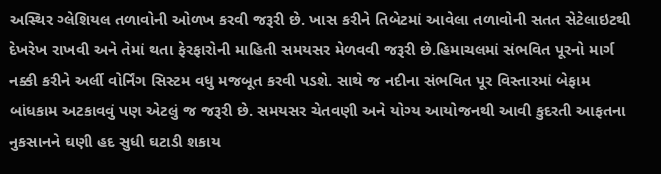અસ્થિર ગ્લેશિયલ તળાવોની ઓળખ કરવી જરૂરી છે. ખાસ કરીને તિબેટમાં આવેલા તળાવોની સતત સેટેલાઇટથી દેખરેખ રાખવી અને તેમાં થતા ફેરફારોની માહિતી સમયસર મેળવવી જરૂરી છે.હિમાચલમાં સંભવિત પૂરનો માર્ગ નક્કી કરીને અર્લી વોર્નિંગ સિસ્ટમ વધુ મજબૂત કરવી પડશે. સાથે જ નદીના સંભવિત પૂર વિસ્તારમાં બેફામ બાંધકામ અટકાવવું પણ એટલું જ જરૂરી છે. સમયસર ચેતવણી અને યોગ્ય આયોજનથી આવી કુદરતી આફતના નુકસાનને ઘણી હદ સુધી ઘટાડી શકાય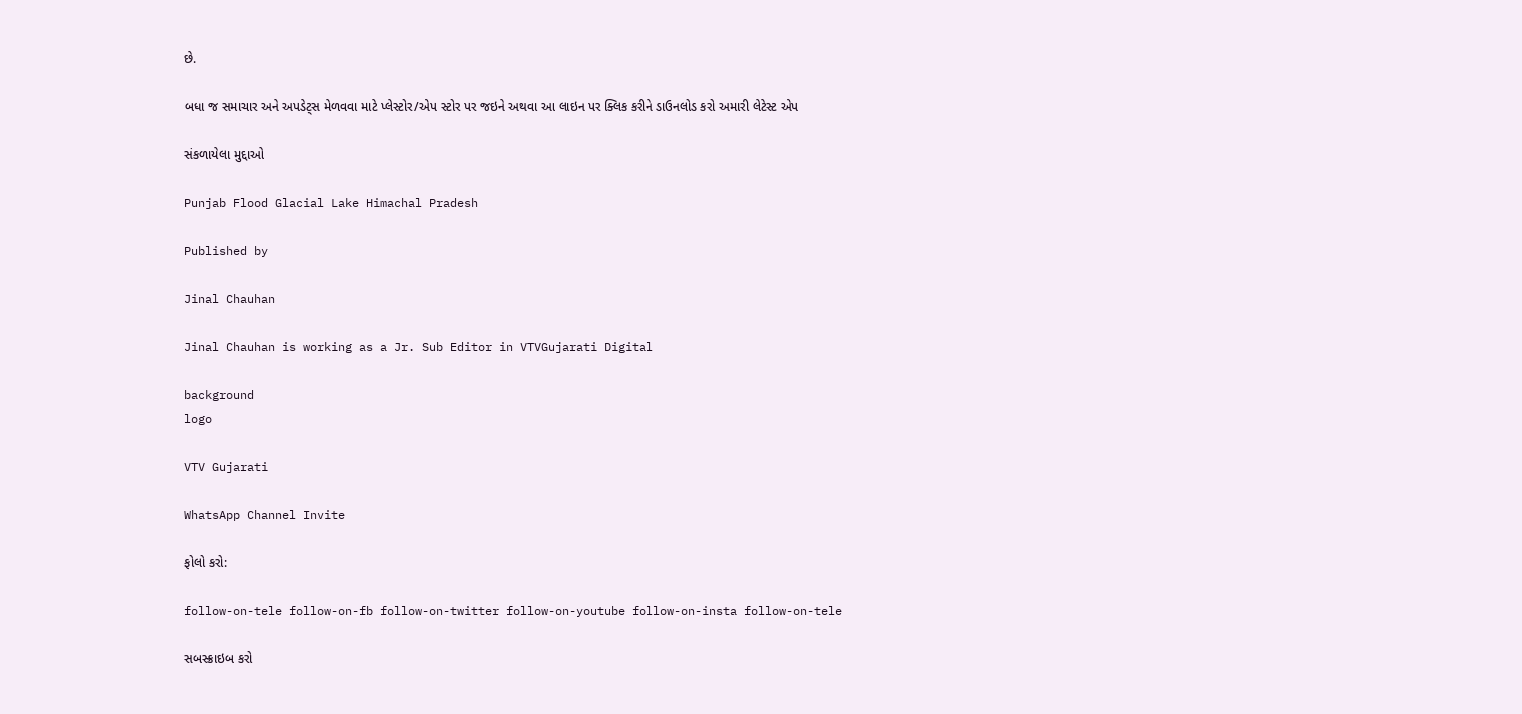છે.

બધા જ સમાચાર અને અપડેટ્સ મેળવવા માટે પ્લેસ્ટોર/એપ સ્ટોર પર જઇને અથવા આ લાઇન પર ક્લિક કરીને ડાઉનલોડ કરો અમારી લેટેસ્ટ એપ

સંકળાયેલા મુદ્દાઓ

Punjab Flood Glacial Lake Himachal Pradesh

Published by

Jinal Chauhan

Jinal Chauhan is working as a Jr. Sub Editor in VTVGujarati Digital

background
logo

VTV Gujarati

WhatsApp Channel Invite

ફોલો કરો:

follow-on-tele follow-on-fb follow-on-twitter follow-on-youtube follow-on-insta follow-on-tele

સબસ્ક્રાઇબ કરો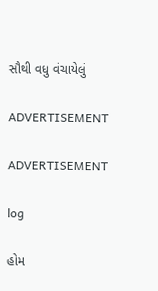સૌથી વધુ વંચાયેલું

ADVERTISEMENT

ADVERTISEMENT

log

હોમ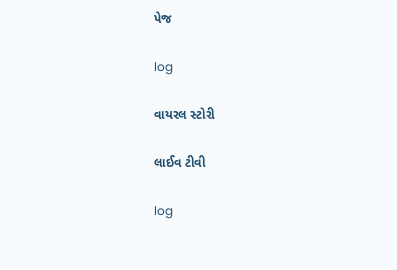પેજ

log

વાયરલ સ્ટોરી

લાઈવ ટીવી

log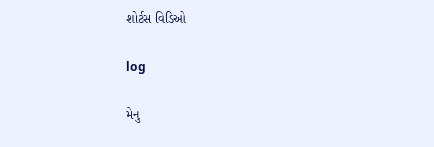શોર્ટસ વિડિઓ

log

મેનુ